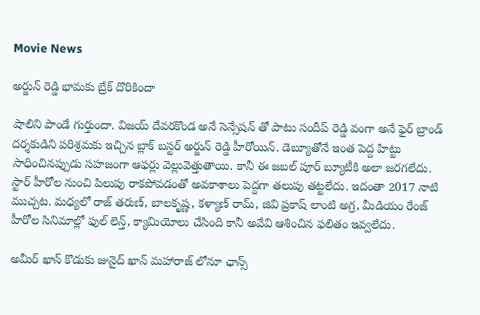Movie News

అర్జున్ రెడ్డి భామకు బ్రేక్ దొరికిందా

షాలిని పాండే గుర్తుందా. విజయ్ దేవరకొండ అనే సెన్సేషన్ తో పాటు సందీప్ రెడ్డి వంగా అనే ఫైర్ బ్రాండ్ దర్శకుడిని పరిశ్రమకు ఇచ్చిన బ్లాక్ బస్టర్ అర్జున్ రెడ్డి హీరోయిన్. డెబ్యూతోనే ఇంత పెద్ద హిట్టు సాధించినప్పుడు సహజంగా ఆఫర్లు వెల్లువెత్తుతాయి. కానీ ఈ జబల్ పూర్ బ్యూటీకి అలా జరగలేదు. స్టార్ హీరోల నుంచి పిలుపు రాకపోవడంతో అవకాశాలు పెద్దగా తలుపు తట్టలేదు. ఇదంతా 2017 నాటి ముచ్చట. మధ్యలో రాజ్ తరుణ్, బాలకృష్ణ, కళ్యాణ్ రామ్, జివి ప్రకాష్ లాంటి అగ్ర, మీడియం రేంజ్ హీరోల సినిమాల్లో ఫుల్ లెన్త్, క్యామియోలు చేసింది కానీ అవేవి ఆశించిన ఫలితం ఇవ్వలేదు.

అమీర్ ఖాన్ కొడుకు జునైద్ ఖాన్ మహారాజ్ లోనూ ఛాన్స్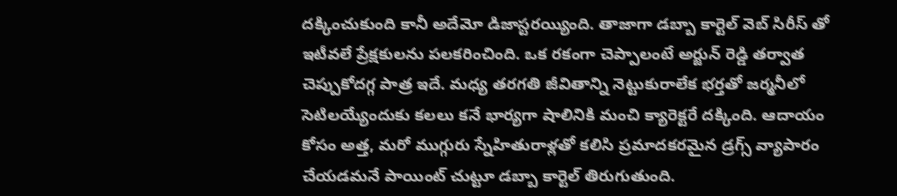దక్కించుకుంది కానీ అదేమో డిజాస్టరయ్యింది. తాజాగా డబ్బా కార్టెల్ వెబ్ సిరీస్ తో ఇటీవలే ప్రేక్షకులను పలకరించింది. ఒక రకంగా చెప్పాలంటే అర్జున్ రెడ్డి తర్వాత చెప్పుకోదగ్గ పాత్ర ఇదే. మధ్య తరగతి జీవితాన్ని నెట్టుకురాలేక భర్తతో జర్మనీలో సెటిలయ్యేందుకు కలలు కనే భార్యగా షాలినికి మంచి క్యారెక్టరే దక్కింది. ఆదాయం కోసం అత్త, మరో ముగ్గురు స్నేహితురాళ్లతో కలిసి ప్రమాదకరమైన డ్రగ్స్ వ్యాపారం చేయడమనే పాయింట్ చుట్టూ డబ్బా కార్టెల్ తిరుగుతుంది.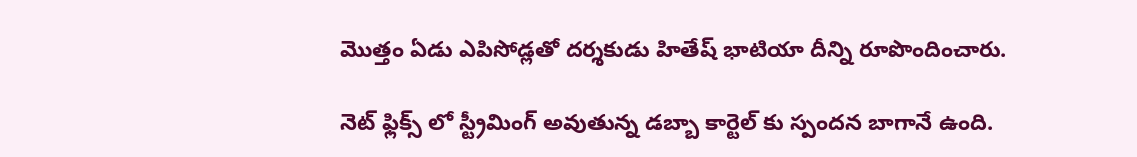మొత్తం ఏడు ఎపిసోడ్లతో దర్శకుడు హితేష్ భాటియా దీన్ని రూపొందించారు.

నెట్ ఫ్లిక్స్ లో స్ట్రీమింగ్ అవుతున్న డబ్బా కార్టెల్ కు స్పందన బాగానే ఉంది.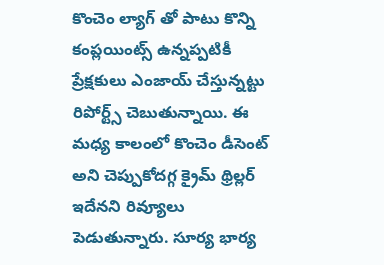కొంచెం ల్యాగ్ తో పాటు కొన్ని కంప్లయింట్స్ ఉన్నప్పటికీ ప్రేక్షకులు ఎంజాయ్ చేస్తున్నట్టు రిపోర్ట్స్ చెబుతున్నాయి. ఈ మధ్య కాలంలో కొంచెం డీసెంట్ అని చెప్పుకోదగ్గ క్రైమ్ థ్రిల్లర్ ఇదేనని రివ్యూలు పెడుతున్నారు. సూర్య భార్య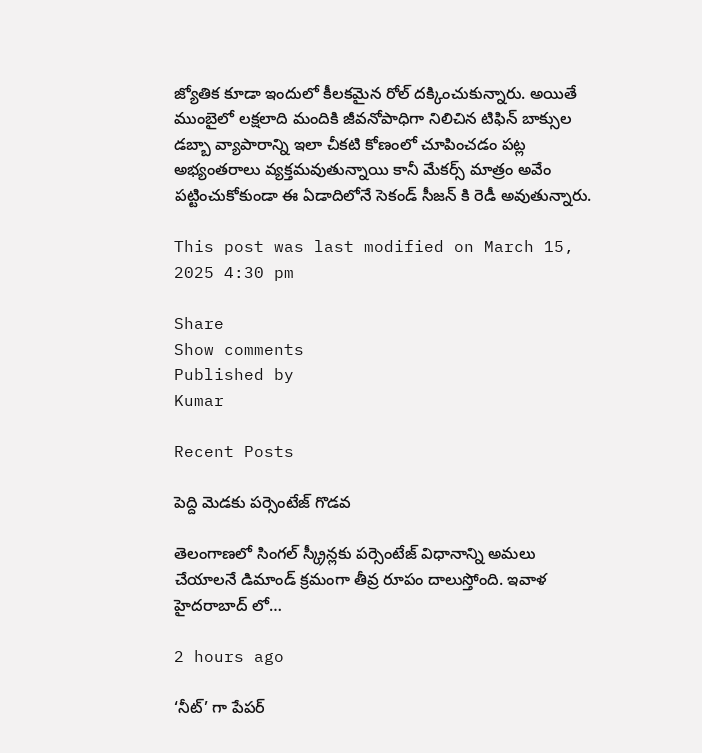జ్యోతిక కూడా ఇందులో కీలకమైన రోల్ దక్కించుకున్నారు. అయితే ముంబైలో లక్షలాది మందికి జీవనోపాధిగా నిలిచిన టిఫిన్ బాక్సుల డబ్బా వ్యాపారాన్ని ఇలా చీకటి కోణంలో చూపించడం పట్ల అభ్యంతరాలు వ్యక్తమవుతున్నాయి కానీ మేకర్స్ మాత్రం అవేం పట్టించుకోకుండా ఈ ఏడాదిలోనే సెకండ్ సీజన్ కి రెడీ అవుతున్నారు.

This post was last modified on March 15, 2025 4:30 pm

Share
Show comments
Published by
Kumar

Recent Posts

పెద్ది మెడకు పర్సెంటేజ్ గొడవ

తెలంగాణలో సింగల్ స్క్రీన్లకు పర్సెంటేజ్ విధానాన్ని అమలు చేయాలనే డిమాండ్ క్రమంగా తీవ్ర రూపం దాలుస్తోంది. ఇవాళ హైదరాబాద్ లో…

2 hours ago

‘నీట్’ గా పేపర్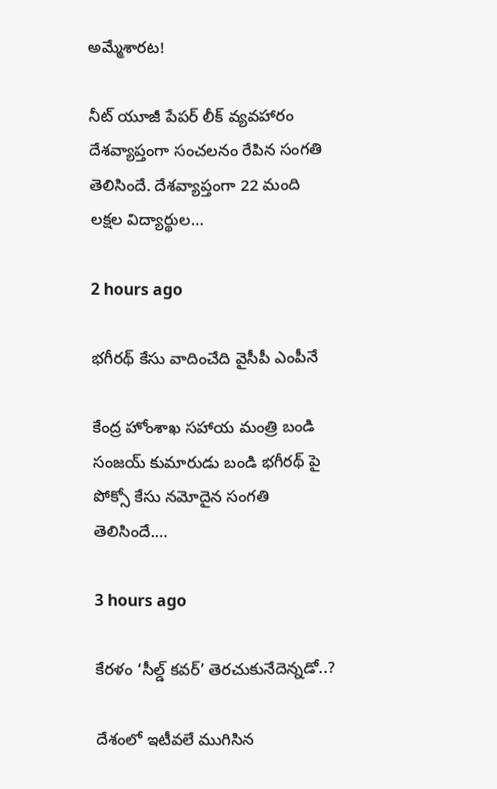అమ్మేశారట!

నీట్ యూజీ పేపర్ లీక్ వ్యవహారం దేశవ్యాప్తంగా సంచలనం రేపిన సంగతి తెలిసిందే. దేశవ్యాప్తంగా 22 మంది లక్షల విద్యార్థుల…

2 hours ago

భగీరథ్ కేసు వాదించేది వైసీపీ ఎంపీనే

కేంద్ర హోంశాఖ సహాయ మంత్రి బండి సంజయ్ కుమారుడు బండి భగీరథ్ పై పోక్సో కేసు నమోదైన సంగతి తెలిసిందే.…

3 hours ago

కేరళం ‘సీల్డ్ కవర్’ తెరచుకునేదెన్నడో..?

దేశంలో ఇటీవలే ముగిసిన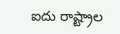ఐదు రాష్ట్రాల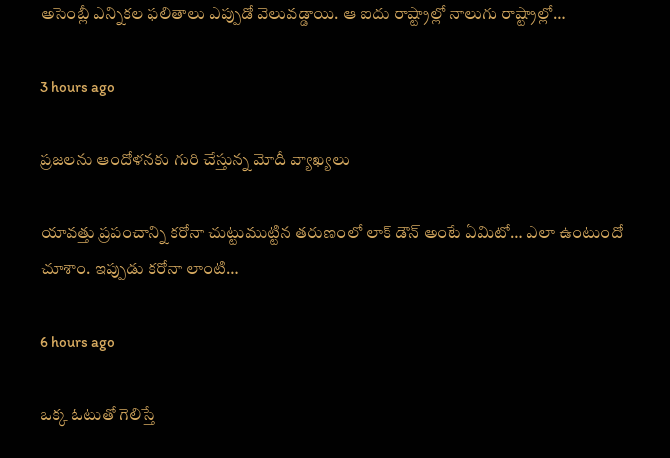అసెంబ్లీ ఎన్నికల ఫలితాలు ఎప్పుడో వెలువడ్డాయి. ఆ ఐదు రాష్ట్రాల్లో నాలుగు రాష్ట్రాల్లో…

3 hours ago

ప్రజలను ఆందోళనకు గురి చేస్తున్న మోదీ వ్యాఖ్యలు

యావత్తు ప్రపంచాన్ని కరోనా చుట్టుముట్టిన తరుణంలో లాక్ డౌన్ అంటే ఏమిటో… ఎలా ఉంటుందో చూశాం. ఇప్పుడు కరోనా లాంటి…

6 hours ago

ఒక్క ఓటుతో గెలిస్తే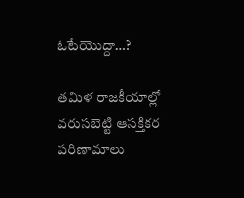ఓటేయొద్దా…?

తమిళ రాజకీయాల్లో వరుసబెట్టి ఆసక్తికర పరిణామాలు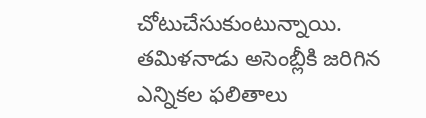చోటుచేసుకుంటున్నాయి. తమిళనాడు అసెంబ్లీకి జరిగిన ఎన్నికల ఫలితాలు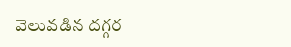వెలువడిన దగ్గర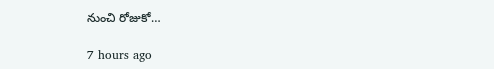నుంచి రోజుకో…

7 hours ago